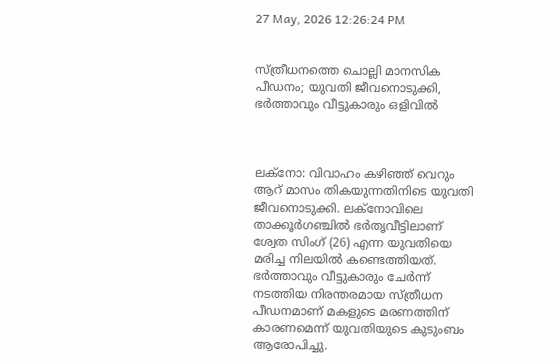27 May, 2026 12:26:24 PM


സ്ത്രീധനത്തെ ചൊല്ലി മാനസിക പീഡനം; യുവതി ജീവനൊടുക്കി, ഭർത്താവും വീട്ടുകാരും ഒളിവിൽ



ലക്നോ: വിവാഹം കഴിഞ്ഞ് വെറും ആറ് മാസം തികയുന്നതിനിടെ യുവതി ജീവനൊടുക്കി. ലക്നോവിലെ താക്കൂർഗഞ്ചിൽ ഭർതൃവീട്ടിലാണ് ശ്വേത സിംഗ് (26) എന്ന യുവതിയെ മരിച്ച നിലയിൽ കണ്ടെത്തിയത്. ഭർത്താവും വീട്ടുകാരും ചേർന്ന് നടത്തിയ നിരന്തരമായ സ്ത്രീധന പീഡനമാണ് മകളുടെ മരണത്തിന് കാരണമെന്ന് യുവതിയുടെ കുടുംബം ആരോപിച്ചു.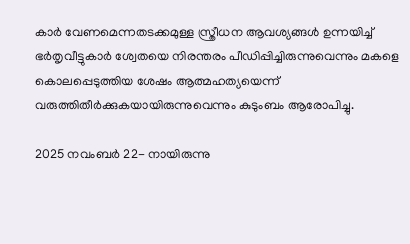കാർ വേണമെന്നതടക്കമുള്ള സ്ത്രീധന ആവശ്യങ്ങൾ ഉന്നയിച്ച് ഭർതൃവീട്ടുകാർ ശ്വേതയെ നിരന്തരം പീഡിപ്പിച്ചിരുന്നുവെന്നും മകളെ കൊലപ്പെടുത്തിയ ശേഷം ആത്മഹത്യയെന്ന് വരുത്തിതീർക്കുകയായിരുന്നുവെന്നും കുടുംബം ആരോപിച്ചു.

2025 നവംബർ 22- നായിരുന്നു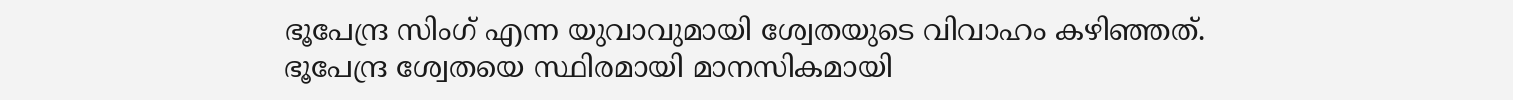ഭൂപേന്ദ്ര സിംഗ് എന്ന യുവാവുമായി ശ്വേതയുടെ വിവാഹം കഴിഞ്ഞത്. ഭൂപേന്ദ്ര ശ്വേതയെ സ്ഥിരമായി മാനസികമായി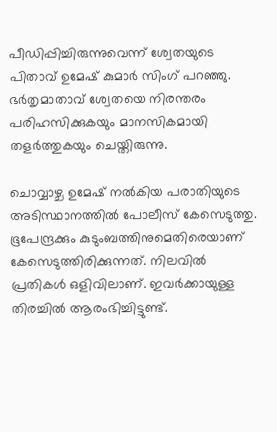പീഡിപ്പിച്ചിരുന്നുവെന്ന് ശ്വേതയുടെ പിതാവ് ഉമേഷ് കുമാർ സിംഗ് പറഞ്ഞു. ഭർതൃമാതാവ് ശ്വേതയെ നിരന്തരം പരിഹസിക്കുകയും മാനസികമായി തളർത്തുകയും ചെയ്തിരുന്നു.

ചൊവ്വാഴ്ച ഉമേഷ് നൽകിയ പരാതിയുടെ അടിസ്ഥാനത്തിൽ പോലീസ് കേസെടുത്തു. ഭൂപേന്ദ്രക്കും കുടുംബത്തിനുമെതിരെയാണ് കേസെടുത്തിരിക്കുന്നത്. നിലവിൽ പ്രതികൾ ഒളിവിലാണ്. ഇവർക്കായുള്ള തിരച്ചിൽ ആരംഭിച്ചിട്ടുണ്ട്.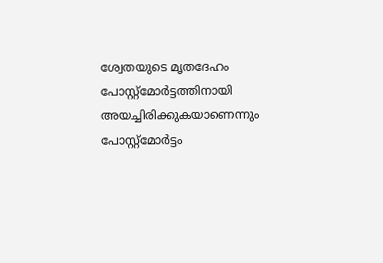ശ്വേതയുടെ മൃതദേഹം പോസ്റ്റ്മോർട്ടത്തിനായി അയച്ചിരിക്കുകയാണെന്നും പോസ്റ്റ്മോർട്ടം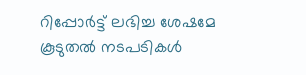റിപ്പോർട്ട് ലഭിച്ച ശേഷമേ കൂടുതൽ നടപടികൾ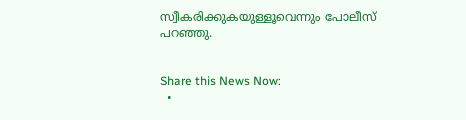സ്വീകരിക്കുകയുള്ളൂവെന്നും പോലീസ് പറഞ്ഞു.


Share this News Now:
  •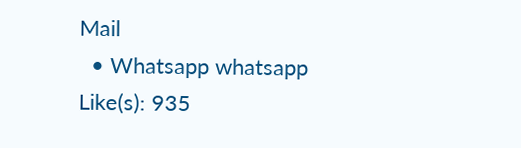Mail
  • Whatsapp whatsapp
Like(s): 935